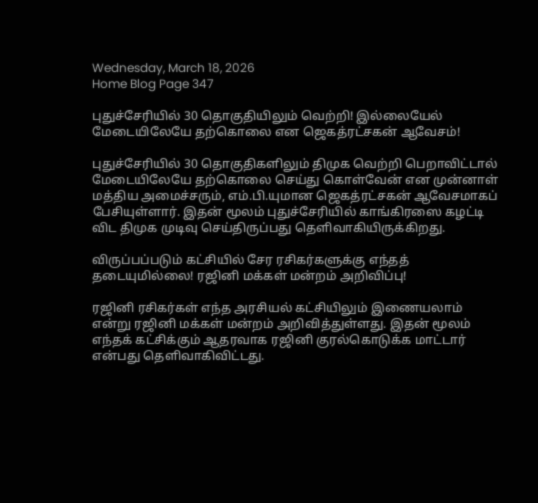Wednesday, March 18, 2026
Home Blog Page 347

புதுச்சேரியில் 30 தொகுதியிலும் வெற்றி! இல்லையேல் மேடையிலேயே தற்கொலை என ஜெகத்ரட்சகன் ஆவேசம்!

புதுச்சேரியில் 30 தொகுதிகளிலும் திமுக வெற்றி பெறாவிட்டால் மேடையிலேயே தற்கொலை செய்து கொள்வேன் என முன்னாள் மத்திய அமைச்சரும், எம்.பி.யுமான ஜெகத்ரட்சகன் ஆவேசமாகப் பேசியுள்ளார். இதன் மூலம் புதுச்சேரியில் காங்கிரஸை கழட்டி விட திமுக முடிவு செய்திருப்பது தெளிவாகியிருக்கிறது.

விருப்பப்படும் கட்சியில் சேர ரசிகர்களுக்கு எந்தத் தடையுமில்லை! ரஜினி மக்கள் மன்றம் அறிவிப்பு!

ரஜினி ரசிகர்கள் எந்த அரசியல் கட்சியிலும் இணையலாம் என்று ரஜினி மக்கள் மன்றம் அறிவித்துள்ளது. இதன் மூலம் எந்தக் கட்சிக்கும் ஆதரவாக ரஜினி குரல்கொடுக்க மாட்டார் என்பது தெளிவாகிவிட்டது.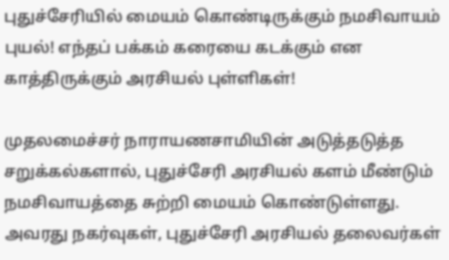புதுச்சேரியில் மையம் கொண்டிருக்கும் நமசிவாயம் புயல்! எந்தப் பக்கம் கரையை கடக்கும் என காத்திருக்கும் அரசியல் புள்ளிகள்!

முதலமைச்சர் நாராயணசாமியின் அடுத்தடுத்த சறுக்கல்களால், புதுச்சேரி அரசியல் களம் மீண்டும் நமசிவாயத்தை சுற்றி மையம் கொண்டுள்ளது. அவரது நகர்வுகள், புதுச்சேரி அரசியல் தலைவர்கள்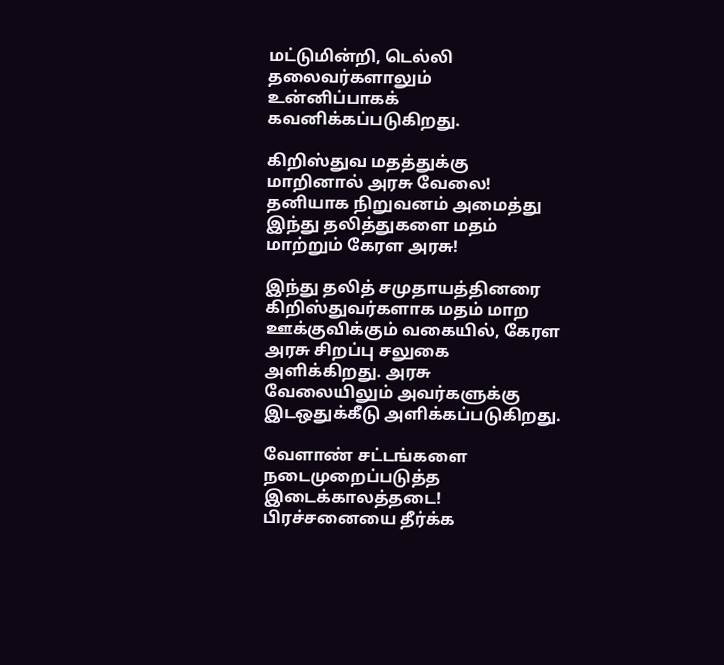மட்டுமின்றி, டெல்லி தலைவர்களாலும் உன்னிப்பாகக் கவனிக்கப்படுகிறது.

கிறிஸ்துவ மதத்துக்கு மாறினால் அரசு வேலை! தனியாக நிறுவனம் அமைத்து இந்து தலித்துகளை மதம் மாற்றும் கேரள அரசு!

இந்து தலித் சமுதாயத்தினரை கிறிஸ்துவர்களாக மதம் மாற ஊக்குவிக்கும் வகையில், கேரள அரசு சிறப்பு சலுகை அளிக்கிறது. அரசு வேலையிலும் அவர்களுக்கு இடஒதுக்கீடு அளிக்கப்படுகிறது.

வேளாண் சட்டங்களை நடைமுறைப்படுத்த இடைக்காலத்தடை!  பிரச்சனையை தீர்க்க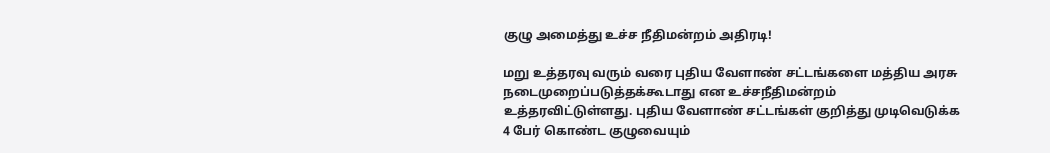குழு அமைத்து உச்ச நீதிமன்றம் அதிரடி!

மறு உத்தரவு வரும் வரை புதிய வேளாண் சட்டங்களை மத்திய அரசு நடைமுறைப்படுத்தக்கூடாது என உச்சநீதிமன்றம் உத்தரவிட்டுள்ளது. புதிய வேளாண் சட்டங்கள் குறித்து முடிவெடுக்க 4 பேர் கொண்ட குழுவையும்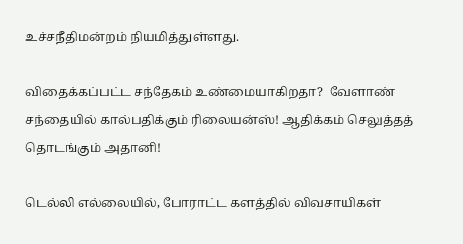உச்சநீதிமன்றம் நியமித்துள்ளது.

விதைக்கப்பட்ட சந்தேகம் உண்மையாகிறதா?  வேளாண் சந்தையில் கால்பதிக்கும் ரிலையன்ஸ்! ஆதிக்கம் செலுத்தத் தொடங்கும் அதானி!

டெல்லி எல்லையில், போராட்ட களத்தில் விவசாயிகள்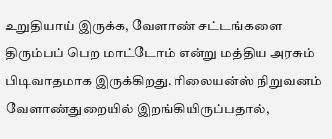உறுதியாய் இருக்க, வேளாண் சட்டங்களை திரும்பப் பெற மாட்டோம் என்று மத்திய அரசும் பிடிவாதமாக இருக்கிறது. ரிலையன்ஸ் நிறுவனம் வேளாண்துறையில் இறங்கியிருப்பதால்,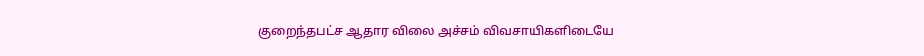குறைந்தபட்ச ஆதார விலை அச்சம் விவசாயிகளிடையே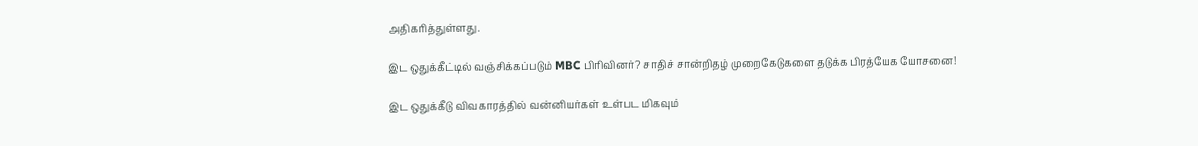அதிகரித்துள்ளது.

இட ஒதுக்கீட்டில் வஞ்சிக்கப்படும் MBC பிரிவினர்? சாதிச் சான்றிதழ் முறைகேடுகளை தடுக்க பிரத்யேக யோசனை!

இட ஒதுக்கீடு விவகாரத்தில் வன்னியர்கள் உள்பட மிகவும்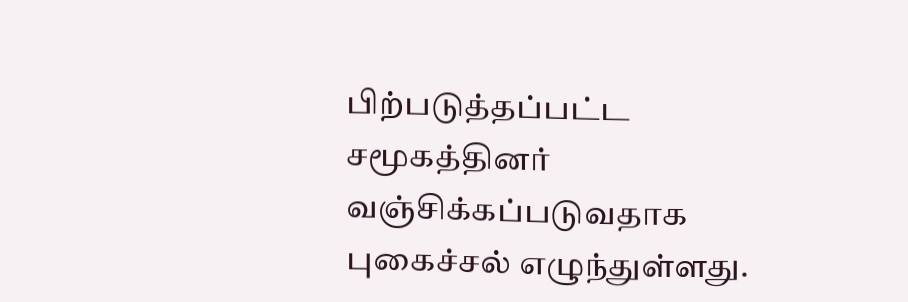பிற்படுத்தப்பட்ட சமூகத்தினர் வஞ்சிக்கப்படுவதாக புகைச்சல் எழுந்துள்ளது.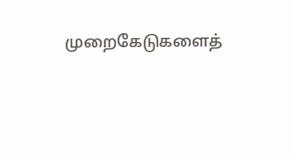முறைகேடுகளைத்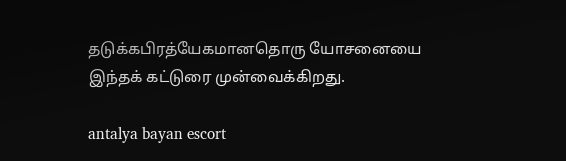தடுக்கபிரத்யேகமானதொரு யோசனையை இந்தக் கட்டுரை முன்வைக்கிறது.

antalya bayan escort